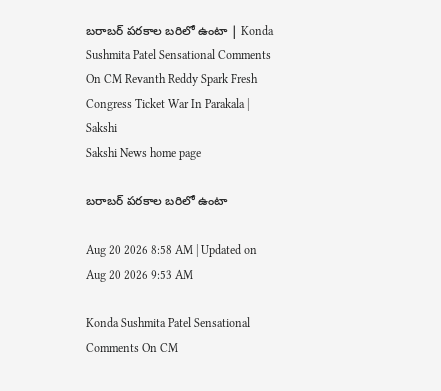బరాబర్‌ పరకాల బరిలో ఉంటా | Konda Sushmita Patel Sensational Comments On CM Revanth Reddy Spark Fresh Congress Ticket War In Parakala | Sakshi
Sakshi News home page

బరాబర్‌ పరకాల బరిలో ఉంటా

Aug 20 2026 8:58 AM | Updated on Aug 20 2026 9:53 AM

Konda Sushmita Patel Sensational Comments On CM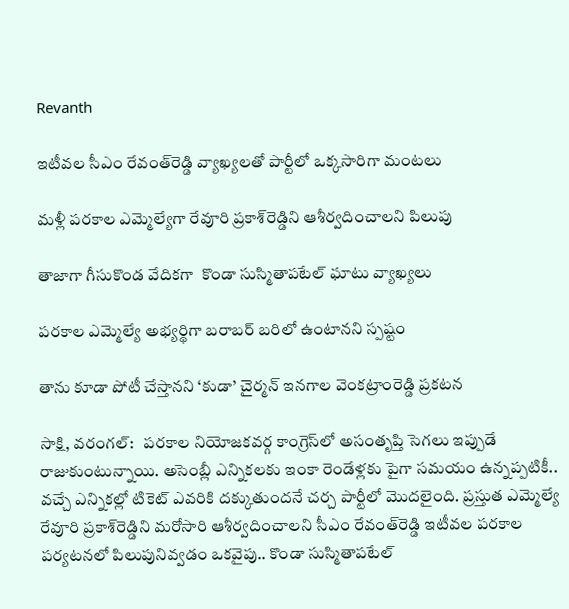Revanth

ఇటీవల సీఎం రేవంత్‌రెడ్డి వ్యాఖ్యలతో పార్టీలో ఒక్కసారిగా మంటలు

మళ్లీ పరకాల ఎమ్మెల్యేగా రేవూరి ప్రకాశ్‌రెడ్డిని ఆశీర్వదించాలని పిలుపు

తాజాగా గీసుకొండ వేదికగా  కొండా సుస్మితాపటేల్‌ ఘాటు వ్యాఖ్యలు

పరకాల ఎమ్మెల్యే అభ్యర్థిగా బరాబర్‌ బరిలో ఉంటానని స్పష్టం

తాను కూడా పోటీ చేస్తానని ‘కుడా’ చైర్మన్‌ ఇనగాల వెంకట్రాంరెడ్డి ప్రకటన

సాక్షి, వరంగల్‌:   పరకాల నియోజకవర్గ కాంగ్రెస్‌లో అసంతృప్తి సెగలు ఇప్పుడే రాజుకుంటున్నాయి. అసెంబ్లీ ఎన్నికలకు ఇంకా రెండేళ్లకు పైగా సమయం ఉన్నప్పటికీ.. వచ్చే ఎన్నికల్లో టికెట్‌ ఎవరికి దక్కుతుందనే చర్చ పార్టీలో మొదలైంది. ప్రస్తుత ఎమ్మెల్యే రేవూరి ప్రకాశ్‌రెడ్డిని మరోసారి ఆశీర్వదించాలని సీఎం రేవంత్‌రెడ్డి ఇటీవల పరకాల పర్యటనలో పిలుపునివ్వడం ఒకవైపు.. కొండా సుస్మితాపటేల్‌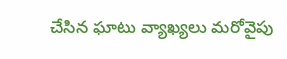చేసిన ఘాటు వ్యాఖ్యలు మరోవైపు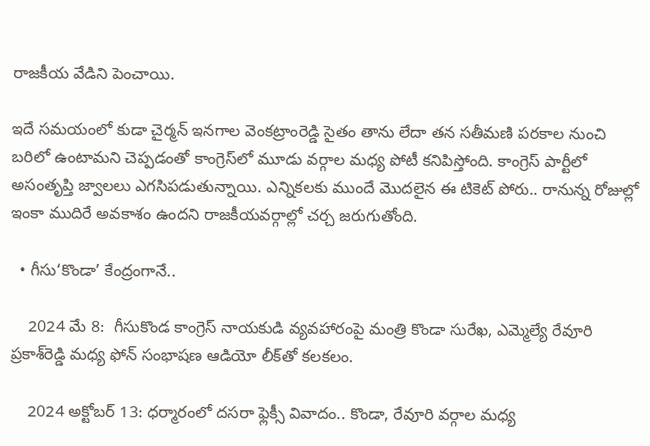రాజకీయ వేడిని పెంచాయి.

ఇదే సమయంలో కుడా చైర్మన్‌ ఇనగాల వెంకట్రాంరెడ్డి సైతం తాను లేదా తన సతీమణి పరకాల నుంచి బరిలో ఉంటామని చెప్పడంతో కాంగ్రెస్‌లో మూడు వర్గాల మధ్య పోటీ కనిపిస్తోంది. కాంగ్రెస్‌ పార్టీలో అసంతృప్తి జ్వాలలు ఎగసిపడుతున్నాయి. ఎన్నికలకు ముందే మొదలైన ఈ టికెట్‌ పోరు.. రానున్న రోజుల్లో ఇంకా ముదిరే అవకాశం ఉందని రాజకీయవర్గాల్లో చర్చ జరుగుతోంది.

  • గీసు‘కొండా’ కేంద్రంగానే..

    2024 మే 8:  గీసుకొండ కాంగ్రెస్‌ నాయకుడి వ్యవహారంపై మంత్రి కొండా సురేఖ, ఎమ్మెల్యే రేవూరి ప్రకాశ్‌రెడ్డి మధ్య ఫోన్‌ సంభాషణ ఆడియో లీక్‌తో కలకలం.

    2024 అక్టోబర్‌ 13: ధర్మారంలో దసరా ఫ్లెక్సీ వివాదం.. కొండా, రేవూరి వర్గాల మధ్య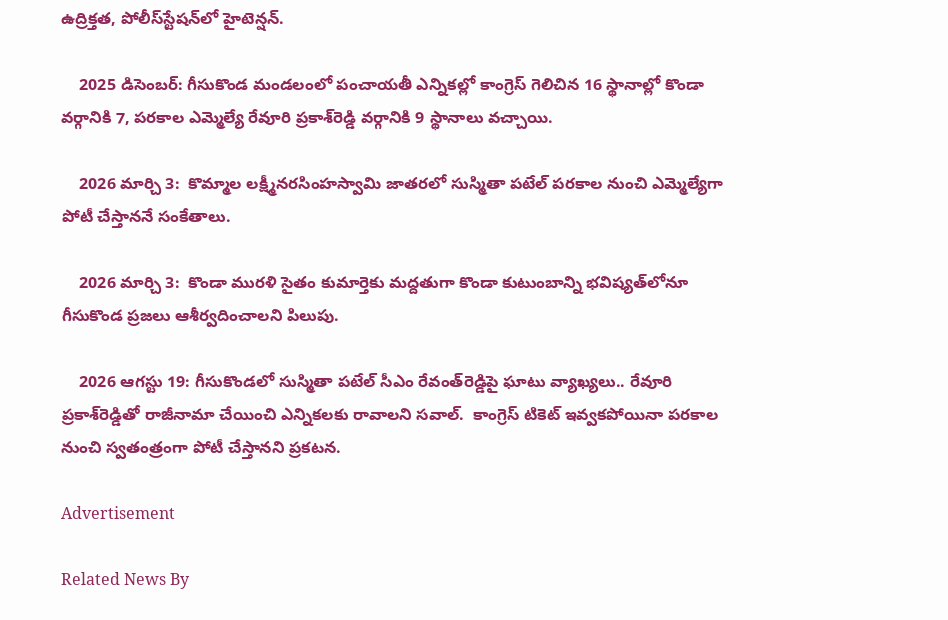ఉద్రిక్తత, పోలీస్‌స్టేషన్‌లో హైటెన్షన్‌.

    2025 డిసెంబర్‌: గీసుకొండ మండలంలో పంచాయతీ ఎన్నికల్లో కాంగ్రెస్‌ గెలిచిన 16 స్థానాల్లో కొండా వర్గానికి 7, పరకాల ఎమ్మెల్యే రేవూరి ప్రకాశ్‌రెడ్డి వర్గానికి 9 స్థానాలు వచ్చాయి.

    2026 మార్చి 3:  కొమ్మాల లక్ష్మీనరసింహస్వామి జాతరలో సుస్మితా పటేల్‌ పరకాల నుంచి ఎమ్మెల్యేగా పోటీ చేస్తాననే సంకేతాలు.

    2026 మార్చి 3:  కొండా మురళి సైతం కుమార్తెకు మద్దతుగా కొండా కుటుంబాన్ని భవిష్యత్‌లోనూ గీసుకొండ ప్రజలు ఆశీర్వదించాలని పిలుపు.

    2026 ఆగస్టు 19: గీసుకొండలో సుస్మితా పటేల్‌ సీఎం రేవంత్‌రెడ్డిపై ఘాటు వ్యాఖ్యలు.. రేవూరి ప్రకాశ్‌రెడ్డితో రాజీనామా చేయించి ఎన్నికలకు రావాలని సవాల్‌.  కాంగ్రెస్‌ టికెట్‌ ఇవ్వకపోయినా పరకాల నుంచి స్వతంత్రంగా పోటీ చేస్తానని ప్రకటన.

Advertisement

Related News By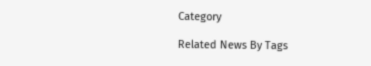Category

Related News By Tags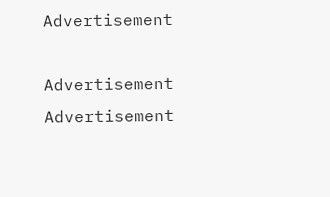Advertisement

Advertisement
Advertisement